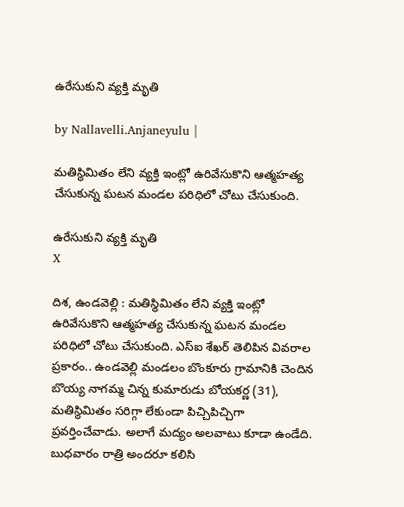ఉరేసుకుని వ్యక్తి మృతి

by Nallavelli.Anjaneyulu |

మతిస్థిమితం లేని వ్యక్తి ఇంట్లో ఉరివేసుకొని ఆత్మహత్య చేసుకున్న ఘటన మండ‌ల ప‌రిధిలో చోటు చేసుకుంది.

ఉరేసుకుని వ్యక్తి మృతి
X

దిశ, ఉండవెల్లి : మతిస్థిమితం లేని వ్యక్తి ఇంట్లో ఉరివేసుకొని ఆత్మహత్య చేసుకున్న ఘటన మండ‌ల ప‌రిధిలో చోటు చేసుకుంది. ఎస్ఐ శేఖర్ తెలిపిన వివ‌రాల ప్ర‌కారం.. ఉండవెల్లి మండలం బొంకూరు గ్రామానికి చెందిన బొయ్య నాగమ్మ చిన్న కుమారుడు బోయకర్ణ (31), మతిస్థిమితం సరిగ్గా లేకుండా పిచ్చిపిచ్చిగా ప్రవర్తించేవాడు. అలాగే మద్యం అలవాటు కూడా ఉండేది. బుధవారం రాత్రి అందరూ కలిసి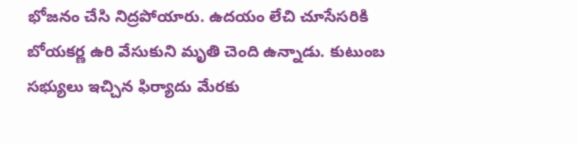భోజనం చేసి నిద్రపోయారు. ఉదయం లేచి చూసేసరికి బోయకర్ణ ఉరి వేసుకుని మృతి చెంది ఉన్నాడు. కుటుంబ సభ్యులు ఇచ్చిన ఫిర్యాదు మేరకు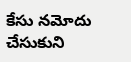కేసు నమోదు చేసుకుని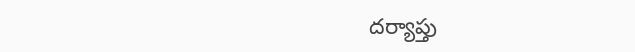దర్యాప్తు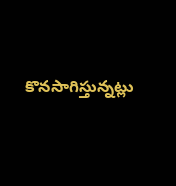కొనసాగిస్తున్నట్లు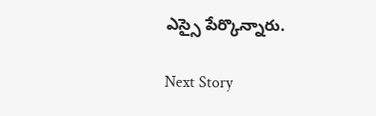ఎస్సై పేర్కొన్నారు.

Next Story